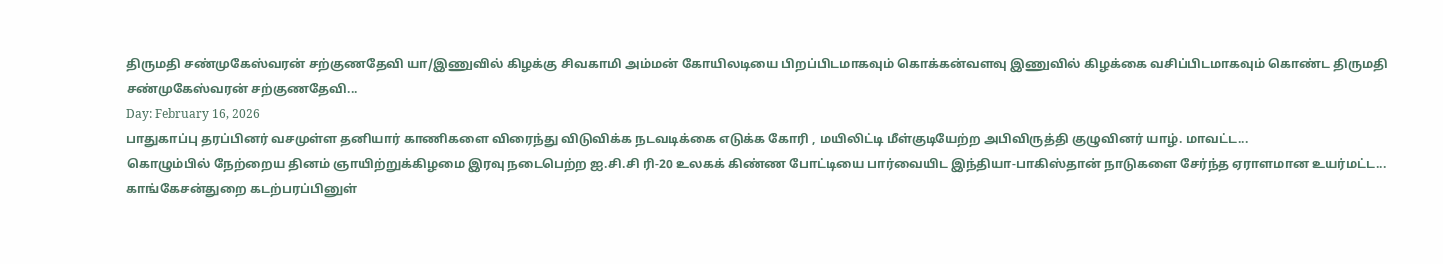திருமதி சண்முகேஸ்வரன் சற்குணதேவி யா/இணுவில் கிழக்கு சிவகாமி அம்மன் கோயிலடியை பிறப்பிடமாகவும் கொக்கன்வளவு இணுவில் கிழக்கை வசிப்பிடமாகவும் கொண்ட திருமதி சண்முகேஸ்வரன் சற்குணதேவி...
Day: February 16, 2026
பாதுகாப்பு தரப்பினர் வசமுள்ள தனியார் காணிகளை விரைந்து விடுவிக்க நடவடிக்கை எடுக்க கோரி , மயிலிட்டி மீள்குடியேற்ற அபிவிருத்தி குழுவினர் யாழ். மாவட்ட...
கொழும்பில் நேற்றைய தினம் ஞாயிற்றுக்கிழமை இரவு நடைபெற்ற ஐ.சி.சி ரி-20 உலகக் கிண்ண போட்டியை பார்வையிட இந்தியா-பாகிஸ்தான் நாடுகளை சேர்ந்த ஏராளமான உயர்மட்ட...
காங்கேசன்துறை கடற்பரப்பினுள்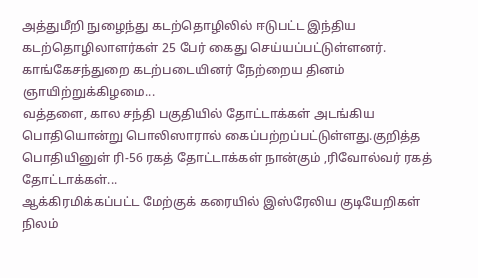அத்துமீறி நுழைந்து கடற்தொழிலில் ஈடுபட்ட இந்திய கடற்தொழிலாளர்கள் 25 பேர் கைது செய்யப்பட்டுள்ளனர். காங்கேசந்துறை கடற்படையினர் நேற்றைய தினம் ஞாயிற்றுக்கிழமை...
வத்தளை, கால சந்தி பகுதியில் தோட்டாக்கள் அடங்கிய பொதியொன்று பொலிஸாரால் கைப்பற்றப்பட்டுள்ளது.குறித்த பொதியினுள் ரி-56 ரகத் தோட்டாக்கள் நான்கும் ,ரிவோல்வர் ரகத் தோட்டாக்கள்...
ஆக்கிரமிக்கப்பட்ட மேற்குக் கரையில் இஸ்ரேலிய குடியேறிகள் நிலம்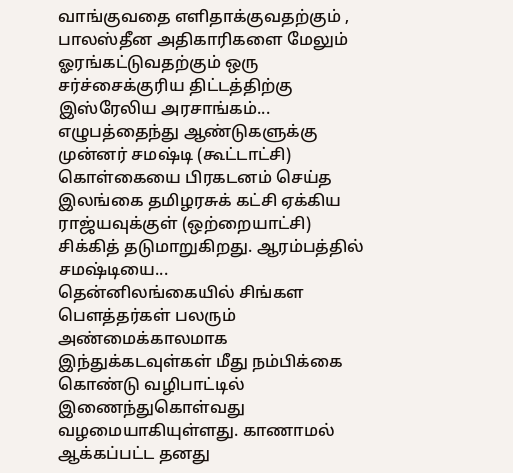வாங்குவதை எளிதாக்குவதற்கும் , பாலஸ்தீன அதிகாரிகளை மேலும் ஓரங்கட்டுவதற்கும் ஒரு சர்ச்சைக்குரிய திட்டத்திற்கு இஸ்ரேலிய அரசாங்கம்...
எழுபத்தைந்து ஆண்டுகளுக்கு முன்னர் சமஷ்டி (கூட்டாட்சி) கொள்கையை பிரகடனம் செய்த இலங்கை தமிழரசுக் கட்சி ஏக்கிய ராஜ்யவுக்குள் (ஒற்றையாட்சி) சிக்கித் தடுமாறுகிறது. ஆரம்பத்தில் சமஷ்டியை...
தென்னிலங்கையில் சிங்கள பௌத்தர்கள் பலரும் அண்மைக்காலமாக இந்துக்கடவுள்கள் மீது நம்பிக்கை கொண்டு வழிபாட்டில் இணைந்துகொள்வது வழமையாகியுள்ளது. காணாமல் ஆக்கப்பட்ட தனது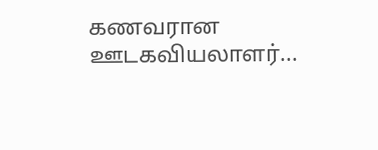கணவரான ஊடகவியலாளர்...